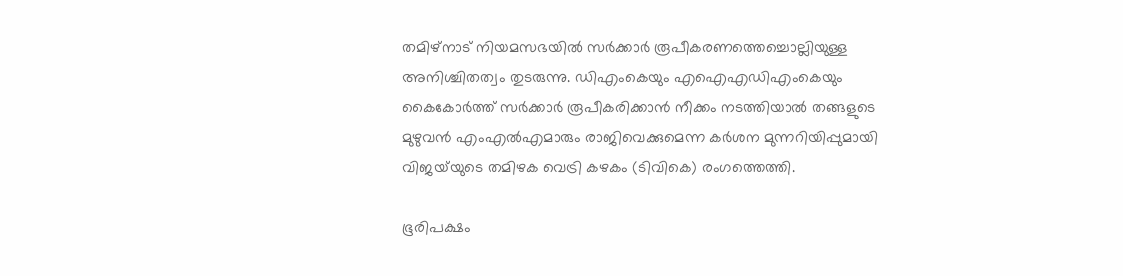തമിഴ്‌നാട് നിയമസഭയിൽ സർക്കാർ രൂപീകരണത്തെച്ചൊല്ലിയുള്ള അനിശ്ചിതത്വം തുടരുന്നു. ഡിഎംകെയും എഐഎഡിഎംകെയും കൈകോർത്ത് സർക്കാർ രൂപീകരിക്കാൻ നീക്കം നടത്തിയാൽ തങ്ങളുടെ മുഴുവൻ എംഎൽഎമാരും രാജിവെക്കുമെന്ന കർശന മുന്നറിയിപ്പുമായി വിജയ്‌യുടെ തമിഴക വെട്രി കഴകം (ടിവികെ) രംഗത്തെത്തി.

ഭൂരിപക്ഷം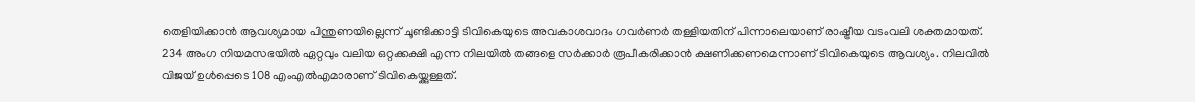തെളിയിക്കാൻ ആവശ്യമായ പിന്തുണയില്ലെന്ന് ചൂണ്ടിക്കാട്ടി ടിവികെയുടെ അവകാശവാദം ഗവർണർ തള്ളിയതിന് പിന്നാലെയാണ് രാഷ്ട്രീയ വടംവലി ശക്തമായത്. 234 അംഗ നിയമസഭയിൽ ഏറ്റവും വലിയ ഒറ്റക്കക്ഷി എന്ന നിലയിൽ തങ്ങളെ സർക്കാർ രൂപീകരിക്കാൻ ക്ഷണിക്കണമെന്നാണ് ടിവികെയുടെ ആവശ്യം. നിലവിൽ വിജയ് ഉൾപ്പെടെ 108 എംഎൽഎമാരാണ് ടിവികെയ്ക്കുള്ളത്.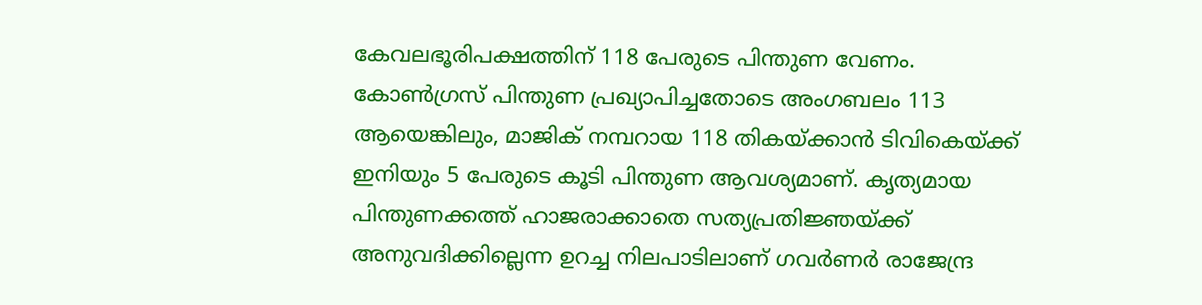കേവലഭൂരിപക്ഷത്തിന് 118 പേരുടെ പിന്തുണ വേണം. കോൺഗ്രസ് പിന്തുണ പ്രഖ്യാപിച്ചതോടെ അംഗബലം 113 ആയെങ്കിലും, മാജിക് നമ്പറായ 118 തികയ്ക്കാൻ ടിവികെയ്ക്ക് ഇനിയും 5 പേരുടെ കൂടി പിന്തുണ ആവശ്യമാണ്. കൃത്യമായ പിന്തുണക്കത്ത് ഹാജരാക്കാതെ സത്യപ്രതിജ്ഞയ്ക്ക് അനുവദിക്കില്ലെന്ന ഉറച്ച നിലപാടിലാണ് ഗവർണർ രാജേന്ദ്ര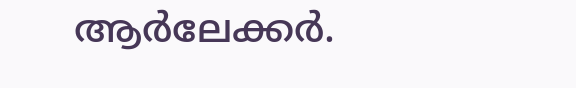ആർലേക്കർ.